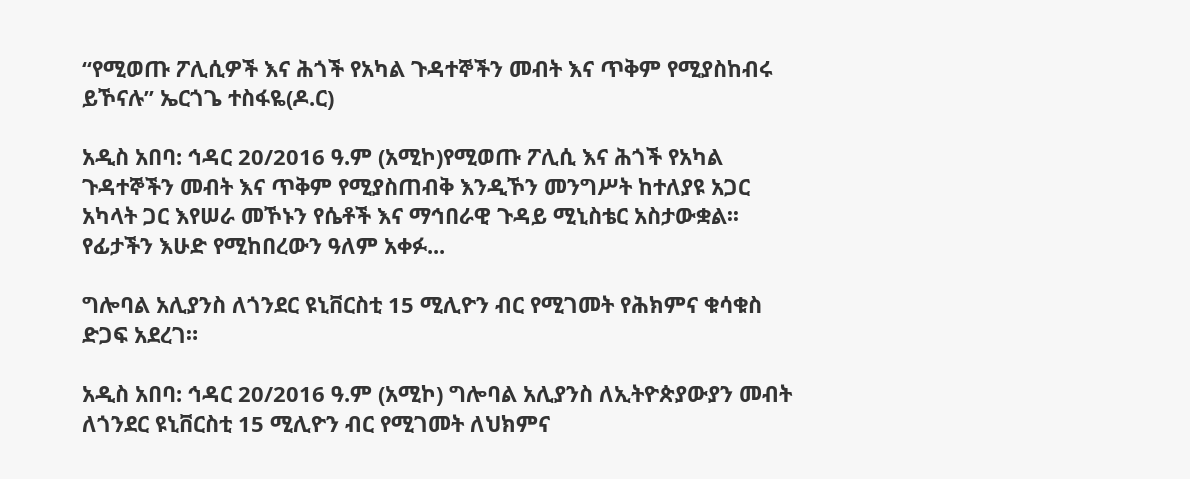“የሚወጡ ፖሊሲዎች እና ሕጎች የአካል ጉዳተኞችን መብት እና ጥቅም የሚያስከብሩ ይኾናሉ” ኤርጎጌ ተስፋዬ(ዶ.ር)

አዲስ አበባ: ኅዳር 20/2016 ዓ.ም (አሚኮ)የሚወጡ ፖሊሲ እና ሕጎች የአካል ጉዳተኞችን መብት እና ጥቅም የሚያስጠብቅ እንዲኾን መንግሥት ከተለያዩ አጋር አካላት ጋር እየሠራ መኾኑን የሴቶች እና ማኅበራዊ ጉዳይ ሚኒስቴር አስታውቋል፡፡ የፊታችን እሁድ የሚከበረውን ዓለም አቀፉ...

ግሎባል አሊያንስ ለጎንደር ዩኒቨርስቲ 15 ሚሊዮን ብር የሚገመት የሕክምና ቁሳቁስ ድጋፍ አደረገ።

አዲስ አበባ: ኅዳር 20/2016 ዓ.ም (አሚኮ) ግሎባል አሊያንስ ለኢትዮጵያውያን መብት ለጎንደር ዩኒቨርስቲ 15 ሚሊዮን ብር የሚገመት ለህክምና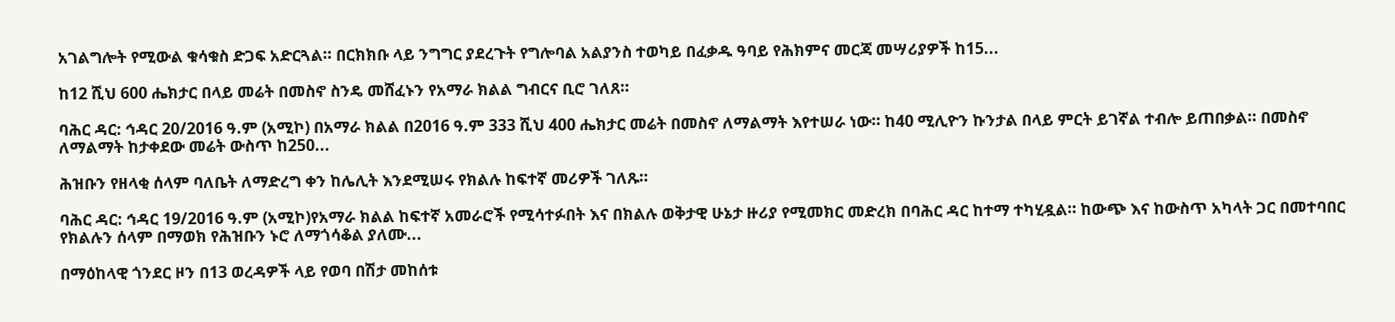አገልግሎት የሚውል ቁሳቁስ ድጋፍ አድርጓል። በርክክቡ ላይ ንግግር ያደረጉት የግሎባል አልያንስ ተወካይ በፈቃዱ ዓባይ የሕክምና መርጃ መሣሪያዎች ከ15...

ከ12 ሺህ 600 ሔክታር በላይ መሬት በመስኖ ስንዴ መሸፈኑን የአማራ ክልል ግብርና ቢሮ ገለጸ።

ባሕር ዳር: ኅዳር 20/2016 ዓ.ም (አሚኮ) በአማራ ክልል በ2016 ዓ.ም 333 ሺህ 400 ሔክታር መሬት በመስኖ ለማልማት እየተሠራ ነው። ከ40 ሚሊዮን ኩንታል በላይ ምርት ይገኛል ተብሎ ይጠበቃል። በመስኖ ለማልማት ከታቀደው መሬት ውስጥ ከ250...

ሕዝቡን የዘላቂ ሰላም ባለቤት ለማድረግ ቀን ከሌሊት እንደሚሠሩ የክልሉ ከፍተኛ መሪዎች ገለጹ።

ባሕር ዳር: ኅዳር 19/2016 ዓ.ም (አሚኮ)የአማራ ክልል ከፍተኛ አመራሮች የሚሳተፉበት እና በክልሉ ወቅታዊ ሁኔታ ዙሪያ የሚመክር መድረክ በባሕር ዳር ከተማ ተካሂዷል። ከውጭ እና ከውስጥ አካላት ጋር በመተባበር የክልሉን ሰላም በማወክ የሕዝቡን ኑሮ ለማጎሳቆል ያለሙ...

በማዕከላዊ ጎንደር ዞን በ13 ወረዳዎች ላይ የወባ በሽታ መከሰቱ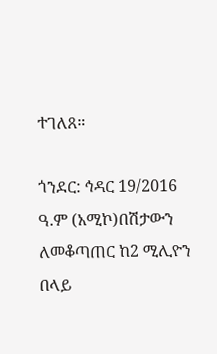ተገለጸ።

ጎንደር: ኅዳር 19/2016 ዓ.ም (አሚኮ)በሽታውን ለመቆጣጠር ከ2 ሚሊዮን በላይ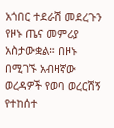አጎበር ተደራሽ መደረጉን የዞኑ ጤና መምሪያ አስታውቋል። በዞኑ በሚገኙ አብዛኛው ወረዳዎች የወባ ወረርሽኝ የተከሰተ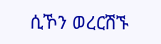ሲኾን ወረርሽኙ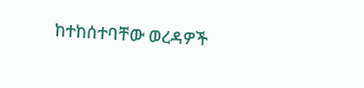ከተከሰተባቸው ወረዳዎች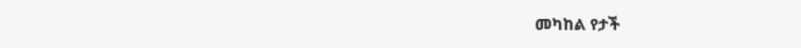መካከል የታች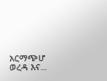አርማጭሆ ወረዳ እና...